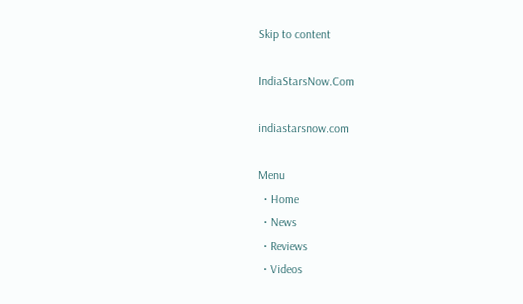Skip to content

IndiaStarsNow.Com

indiastarsnow.com

Menu
  • Home
  • News
  • Reviews
  • Videos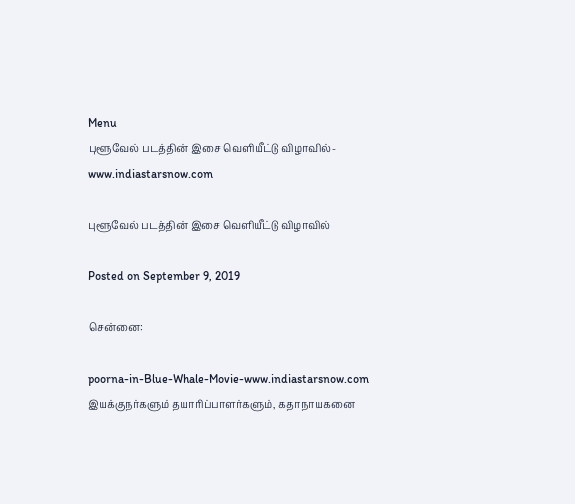Menu
புளூவேல் படத்தின் இசை வெளியீட்டு விழாவில்-www.indiastarsnow.com

புளூவேல் படத்தின் இசை வெளியீட்டு விழாவில்

Posted on September 9, 2019

சென்னை:

poorna-in-Blue-Whale-Movie-www.indiastarsnow.com
இயக்குநர்களும் தயாரிப்பாளர்களும், கதாநாயகனை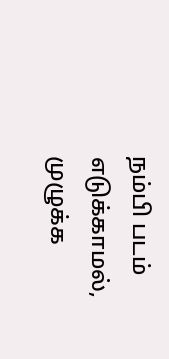நம்பி படம் எடுக்காமல், முழுக்க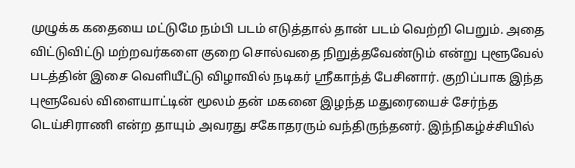முழுக்க கதையை மட்டுமே நம்பி படம் எடுத்தால் தான் படம் வெற்றி பெறும். அதை விட்டுவிட்டு மற்றவர்களை குறை சொல்வதை நிறுத்தவேண்டும் என்று புளூவேல் படத்தின் இசை வெளியீட்டு விழாவில் நடிகர் ஸ்ரீகாந்த் பேசினார். குறிப்பாக இந்த புளூவேல் விளையாட்டின் மூலம் தன் மகனை இழந்த மதுரையைச் சேர்ந்த டெய்சிராணி என்ற தாயும் அவரது சகோதரரும் வந்திருந்தனர். இந்நிகழ்ச்சியில்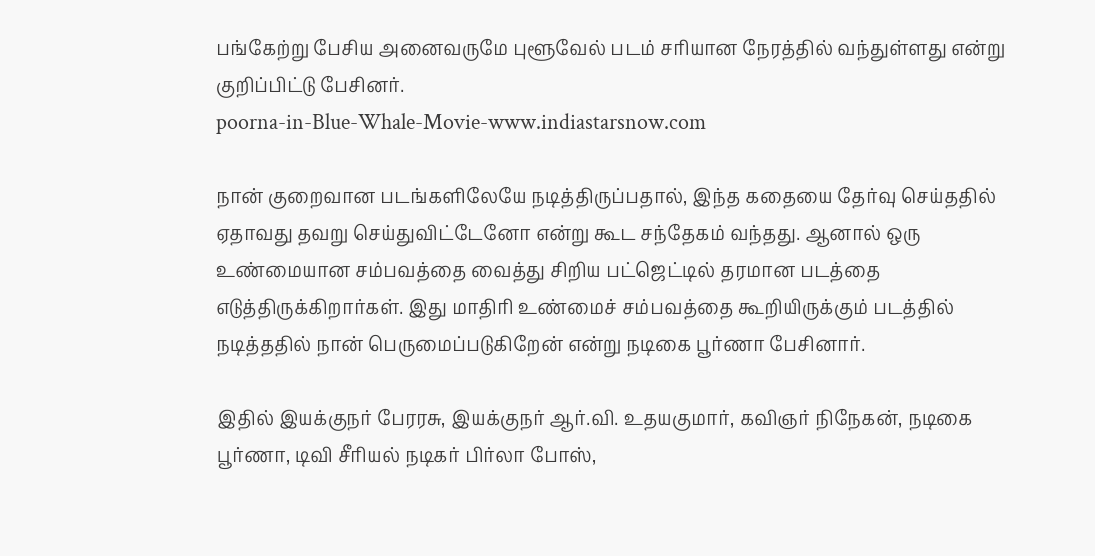பங்கேற்று பேசிய அனைவருமே புளூவேல் படம் சரியான நேரத்தில் வந்துள்ளது என்று குறிப்பிட்டு பேசினர்.
poorna-in-Blue-Whale-Movie-www.indiastarsnow.com

நான் குறைவான படங்களிலேயே நடித்திருப்பதால், இந்த கதையை தேர்வு செய்ததில் ஏதாவது தவறு செய்துவிட்டேனோ என்று கூட சந்தேகம் வந்தது. ஆனால் ஒரு உண்மையான சம்பவத்தை வைத்து சிறிய பட்ஜெட்டில் தரமான படத்தை எடுத்திருக்கிறார்கள். இது மாதிரி உண்மைச் சம்பவத்தை கூறியிருக்கும் படத்தில் நடித்ததில் நான் பெருமைப்படுகிறேன் என்று நடிகை பூர்ணா பேசினார்.

இதில் இயக்குநர் பேரரசு, இயக்குநர் ஆர்.வி. உதயகுமார், கவிஞர் நிநேகன், நடிகை பூர்ணா, டிவி சீரியல் நடிகர் பிர்லா போஸ்,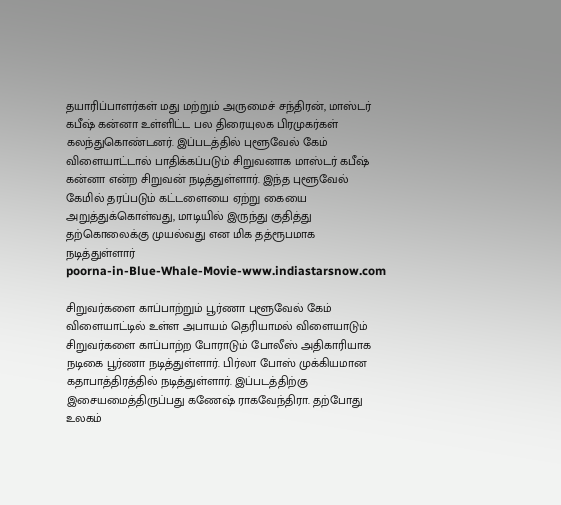தயாரிப்பாளர்கள் மது மற்றும் அருமைச் சந்திரன், மாஸ்டர் கபீஷ் கன்னா உள்ளிட்ட பல திரையுலக பிரமுகர்கள் கலந்துகொண்டனர். இப்படத்தில் புளூவேல் கேம் விளையாட்டால் பாதிக்கப்படும் சிறுவனாக மாஸ்டர் கபீஷ் கன்னா என்ற சிறுவன் நடித்துள்ளார். இந்த புளூவேல் கேமில் தரப்படும் கட்டளையை ஏற்று கையை அறுத்துக்கொள்வது, மாடியில் இருந்து குதித்து தற்கொலைக்கு முயல்வது என மிக தத்ரூபமாக நடித்துள்ளார்
poorna-in-Blue-Whale-Movie-www.indiastarsnow.com

சிறுவர்களை காப்பாற்றும் பூர்ணா புளூவேல் கேம் விளையாட்டில் உள்ள அபாயம் தெரியாமல் விளையாடும் சிறுவர்களை காப்பாற்ற போராடும் போலீஸ் அதிகாரியாக நடிகை பூர்ணா நடித்துள்ளார். பிர்லா போஸ் முக்கியமான கதாபாத்திரத்தில் நடித்துள்ளார். இப்படத்திற்கு இசையமைத்திருப்பது கணேஷ் ராகவேந்திரா. தற்போது உலகம்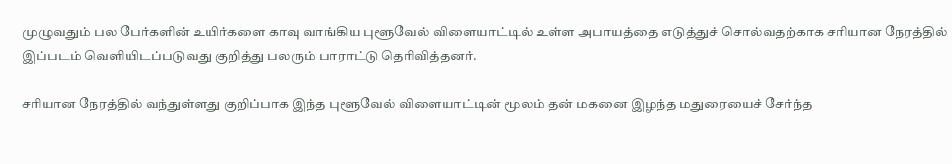முழுவதும் பல பேர்களின் உயிர்களை காவு வாங்கிய புளூவேல் விளையாட்டில் உள்ள அபாயத்தை எடுத்துச் சொல்வதற்காக சரியான நேரத்தில் இப்படம் வெளியிடப்படுவது குறித்து பலரும் பாராட்டு தெரிவித்தனர்.

சரியான நேரத்தில் வந்துள்ளது குறிப்பாக இந்த புளூவேல் விளையாட்டின் மூலம் தன் மகனை இழந்த மதுரையைச் சேர்ந்த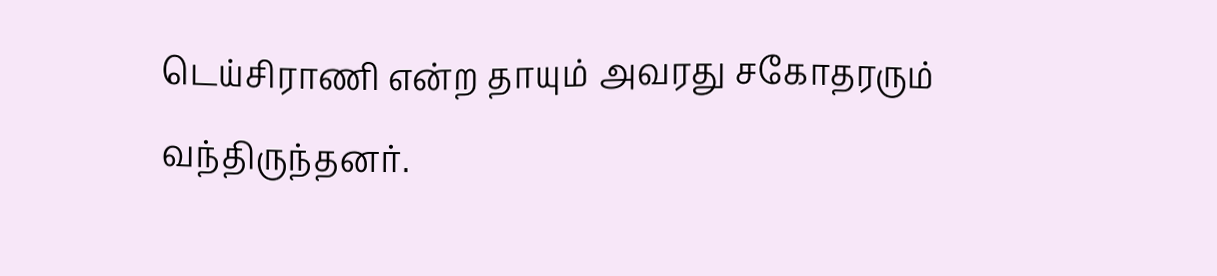டெய்சிராணி என்ற தாயும் அவரது சகோதரரும் வந்திருந்தனர்.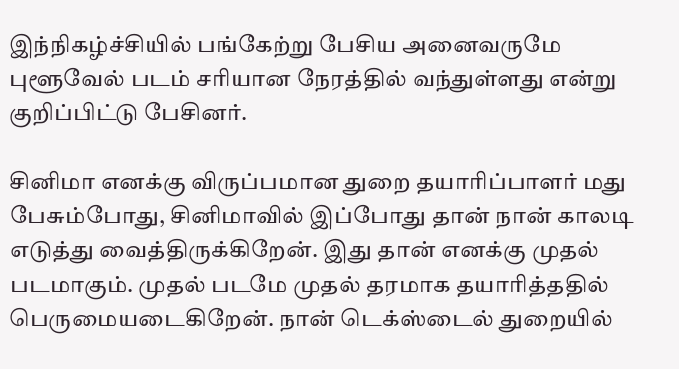இந்நிகழ்ச்சியில் பங்கேற்று பேசிய அனைவருமே புளூவேல் படம் சரியான நேரத்தில் வந்துள்ளது என்று குறிப்பிட்டு பேசினர்.

சினிமா எனக்கு விருப்பமான துறை தயாரிப்பாளர் மது பேசும்போது, சினிமாவில் இப்போது தான் நான் காலடி எடுத்து வைத்திருக்கிறேன். இது தான் எனக்கு முதல் படமாகும். முதல் படமே முதல் தரமாக தயாரித்ததில் பெருமையடைகிறேன். நான் டெக்ஸ்டைல் துறையில்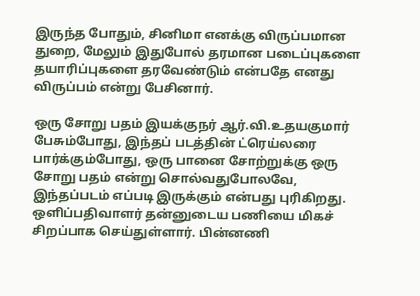இருந்த போதும், சினிமா எனக்கு விருப்பமான துறை, மேலும் இதுபோல் தரமான படைப்புகளை தயாரிப்புகளை தரவேண்டும் என்பதே எனது விருப்பம் என்று பேசினார்.

ஒரு சோறு பதம் இயக்குநர் ஆர்.வி.உதயகுமார் பேசும்போது, இந்தப் படத்தின் ட்ரெய்லரை பார்க்கும்போது, ஒரு பானை சோற்றுக்கு ஒரு சோறு பதம் என்று சொல்வதுபோலவே, இந்தப்படம் எப்படி இருக்கும் என்பது புரிகிறது. ஒளிப்பதிவாளர் தன்னுடைய பணியை மிகச் சிறப்பாக செய்துள்ளார். பின்னணி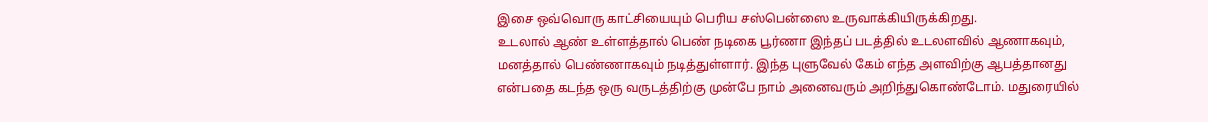இசை ஒவ்வொரு காட்சியையும் பெரிய சஸ்பென்ஸை உருவாக்கியிருக்கிறது.
உடலால் ஆண் உள்ளத்தால் பெண் நடிகை பூர்ணா இந்தப் படத்தில் உடலளவில் ஆணாகவும், மனத்தால் பெண்ணாகவும் நடித்துள்ளார். இந்த புளுவேல் கேம் எந்த அளவிற்கு ஆபத்தானது என்பதை கடந்த ஒரு வருடத்திற்கு முன்பே நாம் அனைவரும் அறிந்துகொண்டோம். மதுரையில்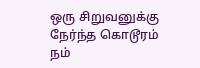ஒரு சிறுவனுக்கு நேர்ந்த கொடூரம் நம்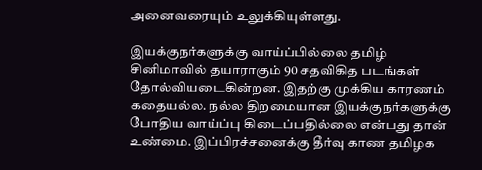அனைவரையும் உலுக்கியுள்ளது.

இயக்குநர்களுக்கு வாய்ப்பில்லை தமிழ் சினிமாவில் தயாராகும் 90 சதவிகித படங்கள் தோல்வியடைகின்றன. இதற்கு முக்கிய காரணம் கதையல்ல. நல்ல திறமையான இயக்குநர்களுக்கு போதிய வாய்ப்பு கிடைப்பதில்லை என்பது தான் உண்மை. இப்பிரச்சனைக்கு தீர்வு காண தமிழக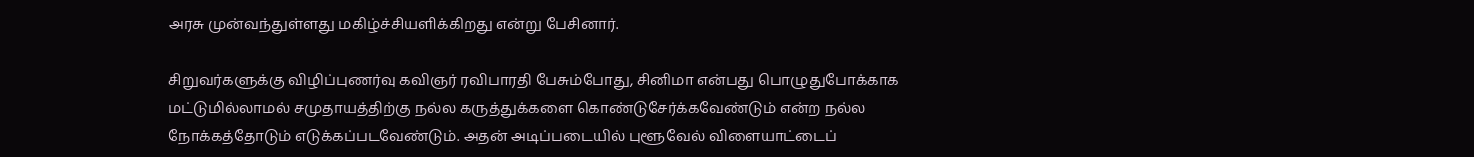அரசு முன்வந்துள்ளது மகிழ்ச்சியளிக்கிறது என்று பேசினார்.

சிறுவர்களுக்கு விழிப்புணர்வு கவிஞர் ரவிபாரதி பேசும்போது, சினிமா என்பது பொழுதுபோக்காக மட்டுமில்லாமல் சமுதாயத்திற்கு நல்ல கருத்துக்களை கொண்டுசேர்க்கவேண்டும் என்ற நல்ல நோக்கத்தோடும் எடுக்கப்படவேண்டும். அதன் அடிப்படையில் புளூவேல் விளையாட்டைப்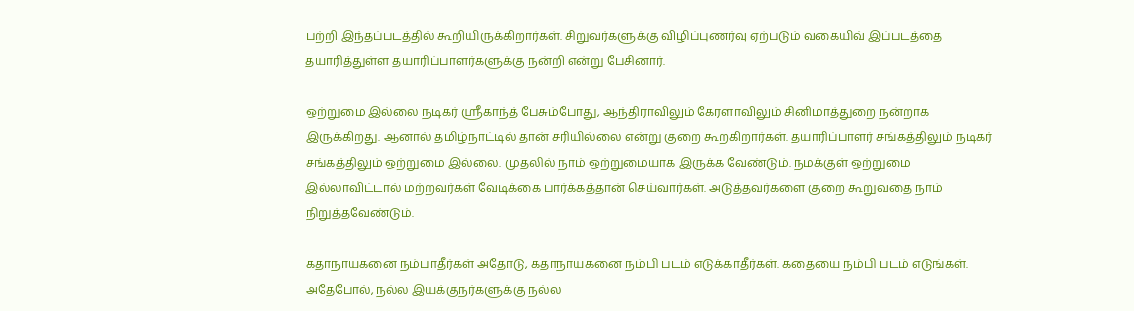பற்றி இந்தப்படத்தில் கூறியிருக்கிறார்கள். சிறுவர்களுக்கு விழிப்புணர்வு ஏற்படும் வகையிவ் இப்படத்தை தயாரித்துள்ள தயாரிப்பாளர்களுக்கு நன்றி என்று பேசினார்.

ஒற்றுமை இல்லை நடிகர் ஸ்ரீகாந்த் பேசும்போது, ஆந்திராவிலும் கேரளாவிலும் சினிமாத்துறை நன்றாக இருக்கிறது. ஆனால் தமிழ்நாட்டில் தான் சரியில்லை என்று குறை கூறகிறார்கள். தயாரிப்பாளர் சங்கத்திலும் நடிகர் சங்கத்திலும் ஒற்றுமை இல்லை. முதலில் நாம் ஒற்றுமையாக இருக்க வேண்டும். நமக்குள் ஒற்றுமை இல்லாவிட்டால் மற்றவர்கள் வேடிக்கை பார்க்கத்தான் செய்வார்கள். அடுத்தவர்களை குறை கூறுவதை நாம் நிறுத்தவேண்டும்.

கதாநாயகனை நம்பாதீர்கள் அதோடு, கதாநாயகனை நம்பி படம் எடுக்காதீர்கள். கதையை நம்பி படம் எடுங்கள். அதேபோல், நல்ல இயக்குநர்களுக்கு நல்ல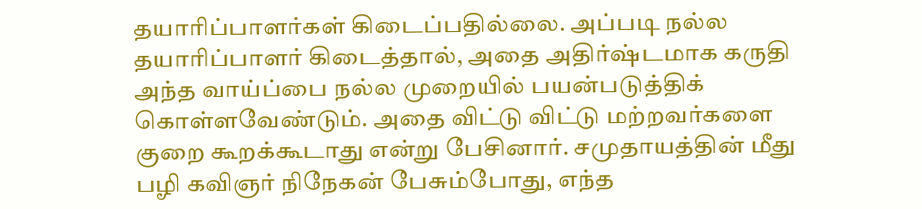தயாரிப்பாளர்கள் கிடைப்பதில்லை. அப்படி நல்ல தயாரிப்பாளர் கிடைத்தால், அதை அதிர்ஷ்டமாக கருதி அந்த வாய்ப்பை நல்ல முறையில் பயன்படுத்திக் கொள்ளவேண்டும். அதை விட்டு விட்டு மற்றவர்களை குறை கூறக்கூடாது என்று பேசினார். சமுதாயத்தின் மீது பழி கவிஞர் நிநேகன் பேசும்போது, எந்த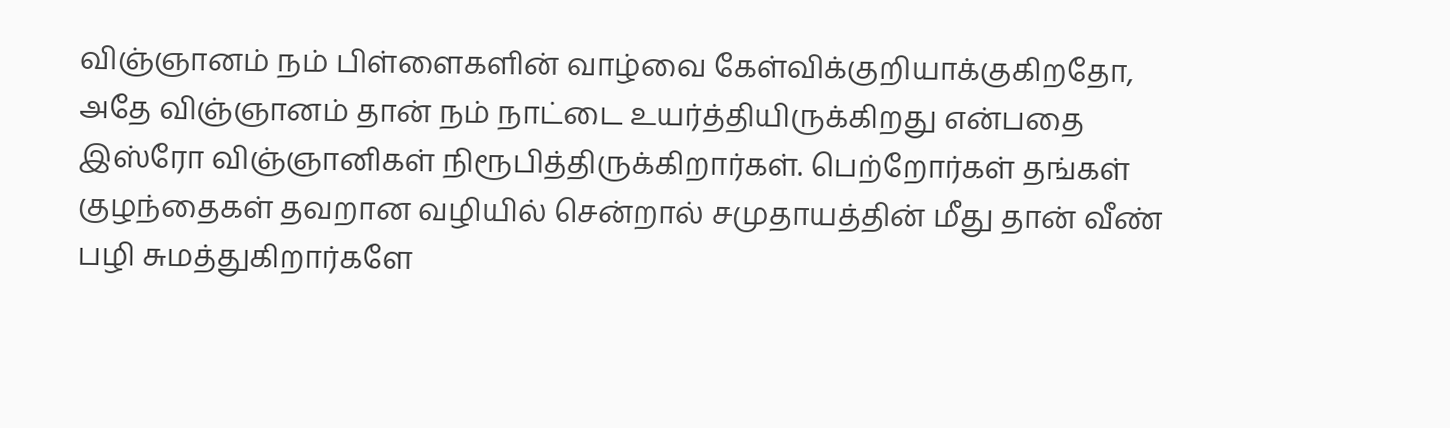விஞ்ஞானம் நம் பிள்ளைகளின் வாழ்வை கேள்விக்குறியாக்குகிறதோ, அதே விஞ்ஞானம் தான் நம் நாட்டை உயர்த்தியிருக்கிறது என்பதை இஸ்ரோ விஞ்ஞானிகள் நிரூபித்திருக்கிறார்கள். பெற்றோர்கள் தங்கள் குழந்தைகள் தவறான வழியில் சென்றால் சமுதாயத்தின் மீது தான் வீண் பழி சுமத்துகிறார்களே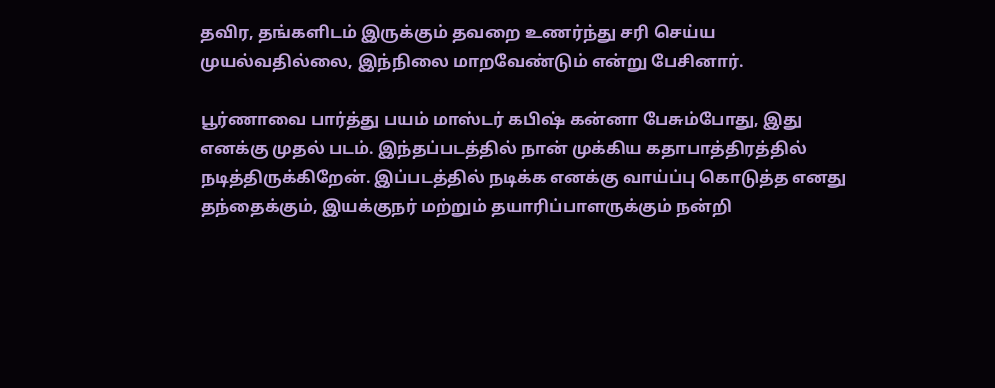தவிர, தங்களிடம் இருக்கும் தவறை உணர்ந்து சரி செய்ய முயல்வதில்லை, இந்நிலை மாறவேண்டும் என்று பேசினார்.

பூர்ணாவை பார்த்து பயம் மாஸ்டர் கபிஷ் கன்னா பேசும்போது, இது எனக்கு முதல் படம். இந்தப்படத்தில் நான் முக்கிய கதாபாத்திரத்தில் நடித்திருக்கிறேன். இப்படத்தில் நடிக்க எனக்கு வாய்ப்பு கொடுத்த எனது தந்தைக்கும், இயக்குநர் மற்றும் தயாரிப்பாளருக்கும் நன்றி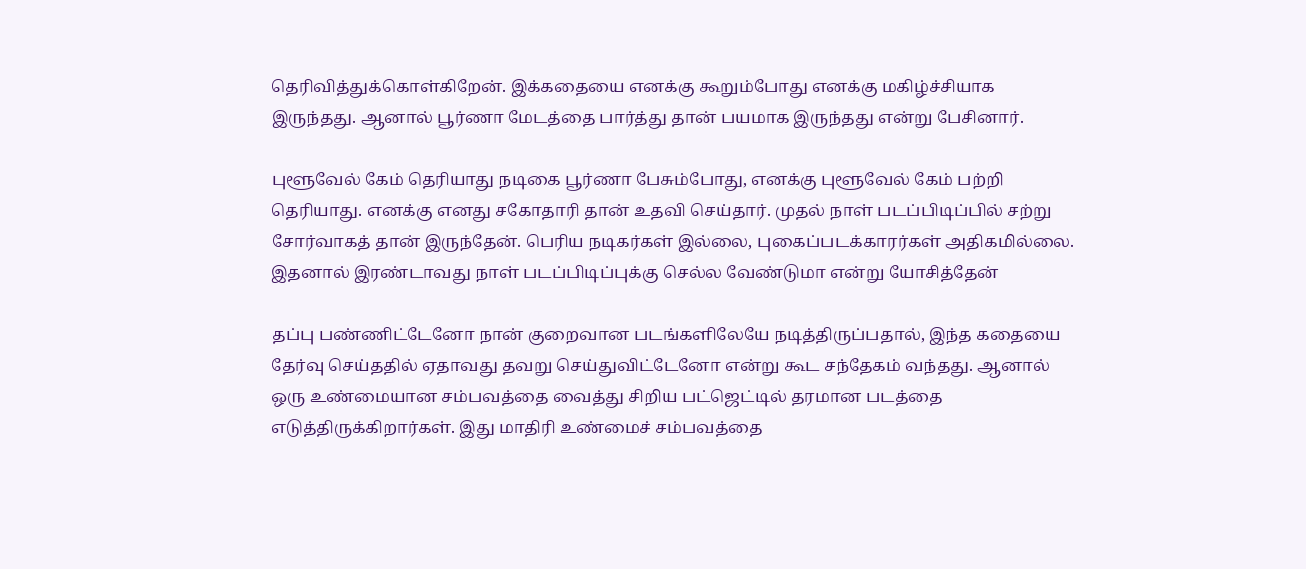தெரிவித்துக்கொள்கிறேன். இக்கதையை எனக்கு கூறும்போது எனக்கு மகிழ்ச்சியாக இருந்தது. ஆனால் பூர்ணா மேடத்தை பார்த்து தான் பயமாக இருந்தது என்று பேசினார்.

புளூவேல் கேம் தெரியாது நடிகை பூர்ணா பேசும்போது, எனக்கு புளூவேல் கேம் பற்றி தெரியாது. எனக்கு எனது சகோதாரி தான் உதவி செய்தார். முதல் நாள் படப்பிடிப்பில் சற்று சோர்வாகத் தான் இருந்தேன். பெரிய நடிகர்கள் இல்லை, புகைப்படக்காரர்கள் அதிகமில்லை. இதனால் இரண்டாவது நாள் படப்பிடிப்புக்கு செல்ல வேண்டுமா என்று யோசித்தேன்

தப்பு பண்ணிட்டேனோ நான் குறைவான படங்களிலேயே நடித்திருப்பதால், இந்த கதையை தேர்வு செய்ததில் ஏதாவது தவறு செய்துவிட்டேனோ என்று கூட சந்தேகம் வந்தது. ஆனால் ஒரு உண்மையான சம்பவத்தை வைத்து சிறிய பட்ஜெட்டில் தரமான படத்தை எடுத்திருக்கிறார்கள். இது மாதிரி உண்மைச் சம்பவத்தை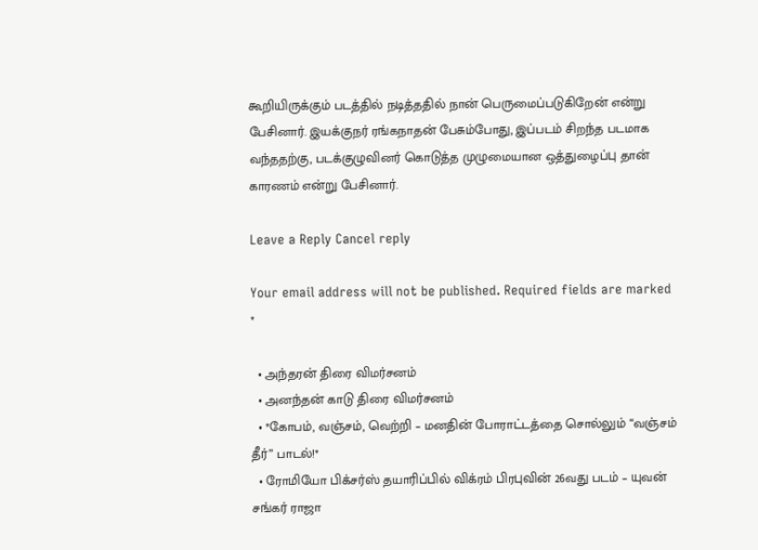கூறியிருக்கும் படத்தில் நடித்ததில் நான் பெருமைப்படுகிறேன் என்று பேசினார். இயக்குநர் ரங்கநாதன் பேசும்போது, இப்படம் சிறந்த படமாக வந்ததற்கு, படக்குழுவினர் கொடுத்த முழுமையான ஒத்துழைப்பு தான் காரணம் என்று பேசினார்.

Leave a Reply Cancel reply

Your email address will not be published. Required fields are marked *

  • அந்தரன் திரை விமர்சனம்
  • அனந்தன் காடு திரை விமர்சனம்
  • *கோபம், வஞ்சம், வெற்றி – மனதின் போராட்டத்தை சொல்லும் “வஞ்சம் தீர்” பாடல்!*
  • ரோமியோ பிக்சர்ஸ் தயாரிப்பில் விக்ரம் பிரபுவின் 26வது படம் – யுவன் சங்கர் ராஜா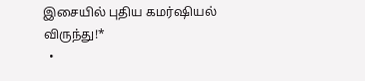இசையில் புதிய கமர்ஷியல் விருந்து!*
  •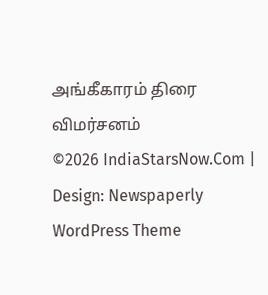அங்கீகாரம் திரை விமர்சனம்
©2026 IndiaStarsNow.Com | Design: Newspaperly WordPress Theme